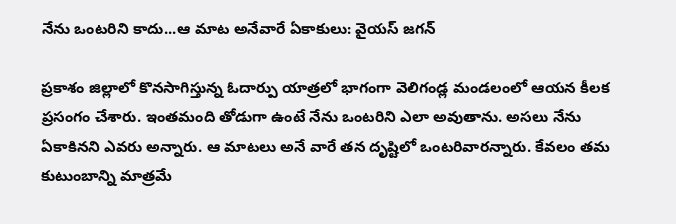నేను ఒంటరిని కాదు...ఆ మాట అనేవారే ఏకాకులు: వైయస్ జగన్

ప్రకాశం జిల్లాలో కొనసాగిస్తున్న ఓదార్పు యాత్రలో భాగంగా వెలిగండ్ల మండలంలో ఆయన కీలక ప్రసంగం చేశారు. ఇంతమంది తోడుగా ఉంటే నేను ఒంటరిని ఎలా అవుతాను. అసలు నేను ఏకాకినని ఎవరు అన్నారు. ఆ మాటలు అనే వారే తన దృష్టిలో ఒంటరివారన్నారు. కేవలం తమ కుటుంబాన్ని మాత్రమే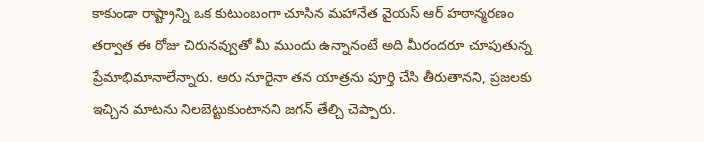కాకుండా రాష్ట్రాన్ని ఒక కుటుంబంగా చూసిన మహానేత వైయస్ ఆర్ హఠాన్మరణం తర్వాత ఈ రోజు చిరునవ్వుతో మీ ముందు ఉన్నానంటే అది మీరందరూ చూపుతున్న ప్రేమాభిమానాలేన్నారు. ఆరు నూరైనా తన యాత్రను పూర్తి చేసి తీరుతానని, ప్రజలకు ఇచ్చిన మాటను నిలబెట్టుకుంటానని జగన్ తేల్చి చెప్పారు.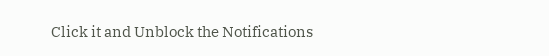Click it and Unblock the Notifications